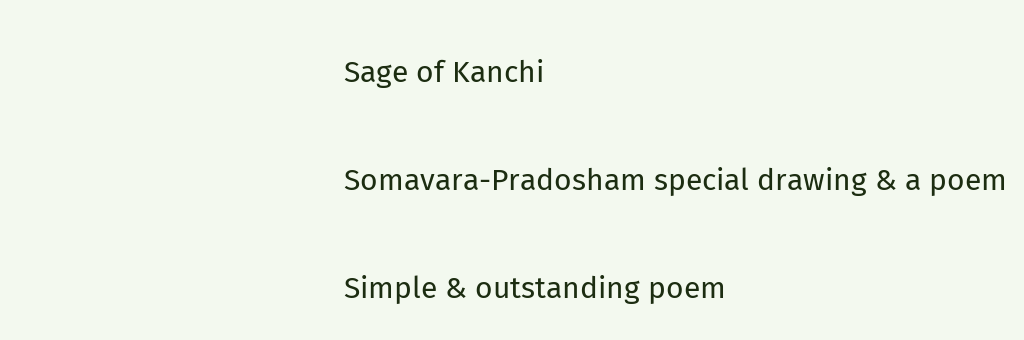Sage of Kanchi

Somavara-Pradosham special drawing & a poem

Simple & outstanding poem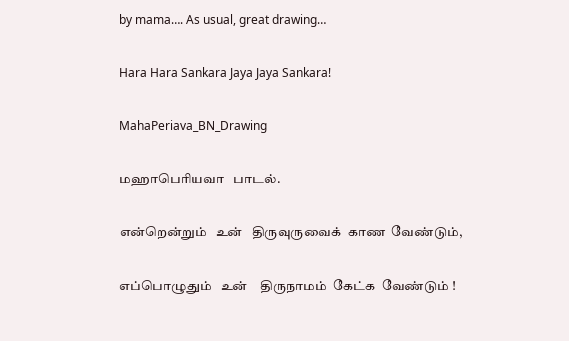by mama…. As usual, great drawing…

Hara Hara Sankara Jaya Jaya Sankara!

MahaPeriava_BN_Drawing

மஹாபெரியவா   பாடல்.

என்றென்றும்   உன்   திருவுருவைக்  காண  வேண்டும்,

எப்பொழுதும்   உன்    திருநாமம்  கேட்க  வேண்டும் !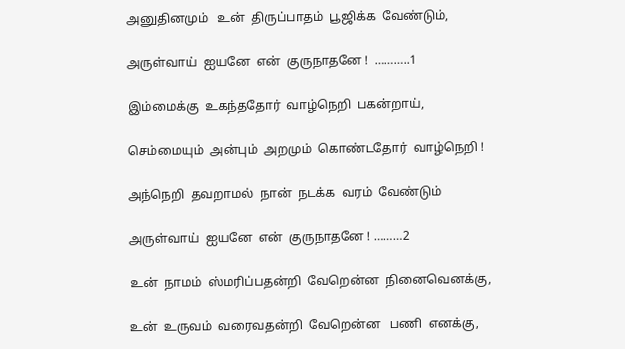அனுதினமும்   உன்  திருப்பாதம்  பூஜிக்க  வேண்டும்,

அருள்வாய்  ஐயனே  என்  குருநாதனே !  ………..1

இம்மைக்கு  உகந்ததோர்  வாழ்நெறி  பகன்றாய்,

செம்மையும்  அன்பும்  அறமும்  கொண்டதோர்  வாழ்நெறி !

அந்நெறி  தவறாமல்  நான்  நடக்க  வரம்  வேண்டும்

அருள்வாய்  ஐயனே  என்  குருநாதனே ! ………2

உன்  நாமம்  ஸ்மரிப்பதன்றி  வேறென்ன  நினைவெனக்கு,

உன்  உருவம்  வரைவதன்றி  வேறென்ன   பணி  எனக்கு,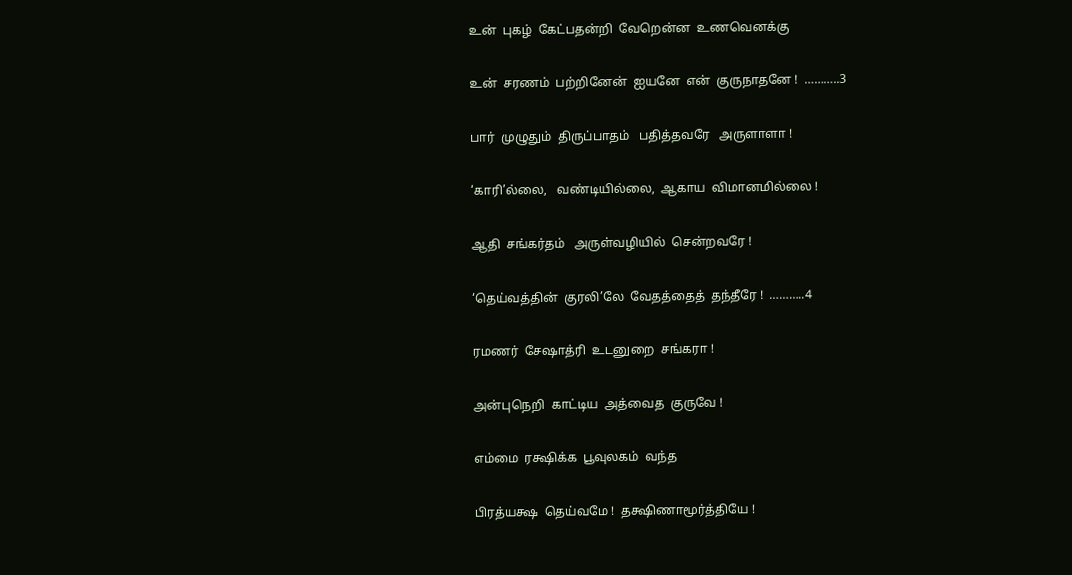உன்  புகழ்  கேட்பதன்றி  வேறென்ன  உணவெனக்கு

உன்  சரணம்  பற்றினேன்  ஐயனே  என்  குருநாதனே !  ………..3

பார்  முழுதும்  திருப்பாதம்   பதித்தவரே   அருளாளா !

‘காரி’ல்லை,   வண்டியில்லை,  ஆகாய  விமானமில்லை !

ஆதி  சங்கர்தம்   அருள்வழியில்  சென்றவரே !

‘தெய்வத்தின்  குரலி’லே  வேதத்தைத்  தந்தீரே !  ………..4

ரமணர்  சேஷாத்ரி  உடனுறை  சங்கரா !

அன்புநெறி  காட்டிய  அத்வைத  குருவே !

எம்மை  ரக்ஷிக்க  பூவுலகம்  வந்த

பிரத்யக்ஷ  தெய்வமே !  தக்ஷிணாமூர்த்தியே !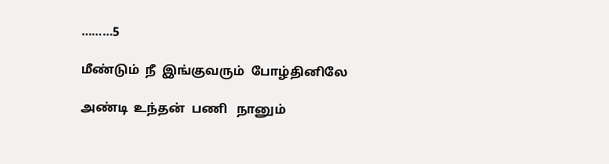………5

மீண்டும்  நீ  இங்குவரும்  போழ்தினிலே

அண்டி  உந்தன்  பணி   நானும்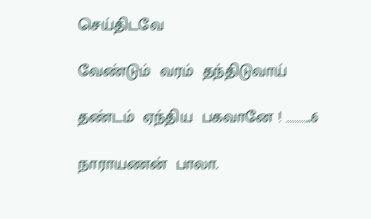செய்திடவே

வேண்டும்  வரம்  தந்திடுவாய்

தண்டம்  ஏந்திய  பகவானே ! ………..6

நாராயணன்  பாலா.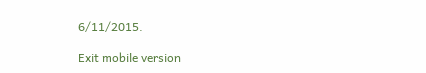6/11/2015.

Exit mobile version